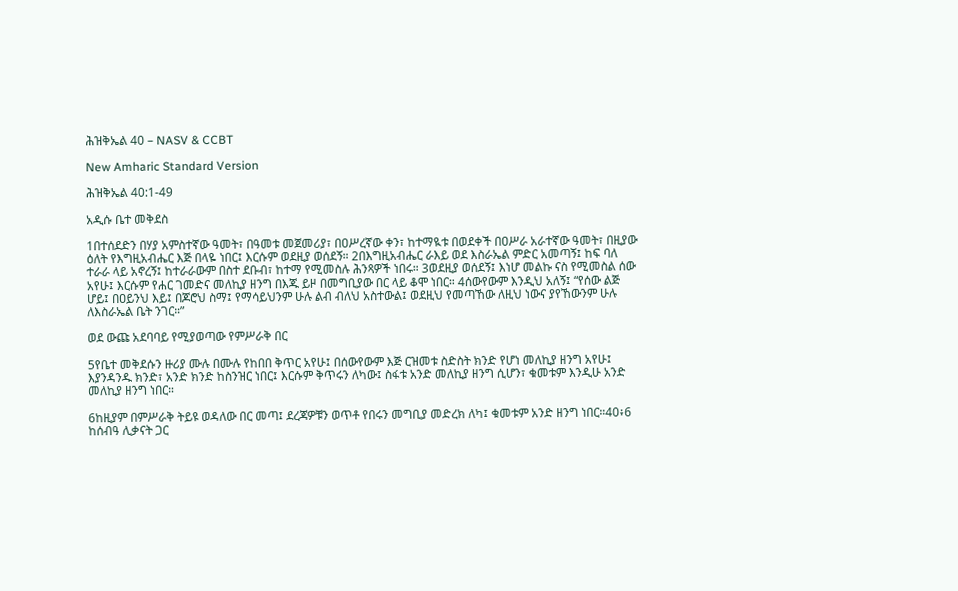ሕዝቅኤል 40 – NASV & CCBT

New Amharic Standard Version

ሕዝቅኤል 40:1-49

አዲሱ ቤተ መቅደስ

1በተሰደድን በሃያ አምስተኛው ዓመት፣ በዓመቱ መጀመሪያ፣ በዐሥረኛው ቀን፣ ከተማዪቱ በወደቀች በዐሥራ አራተኛው ዓመት፣ በዚያው ዕለት የእግዚአብሔር እጅ በላዬ ነበር፤ እርሱም ወደዚያ ወሰደኝ። 2በእግዚአብሔር ራእይ ወደ እስራኤል ምድር አመጣኝ፤ ከፍ ባለ ተራራ ላይ አኖረኝ፤ ከተራራውም በስተ ደቡብ፣ ከተማ የሚመስሉ ሕንጻዎች ነበሩ። 3ወደዚያ ወሰደኝ፤ እነሆ መልኩ ናስ የሚመስል ሰው አየሁ፤ እርሱም የሐር ገመድና መለኪያ ዘንግ በእጁ ይዞ በመግቢያው በር ላይ ቆሞ ነበር። 4ሰውየውም እንዲህ አለኝ፤ “የሰው ልጅ ሆይ፤ በዐይንህ እይ፤ በጆሮህ ስማ፤ የማሳይህንም ሁሉ ልብ ብለህ አስተውል፤ ወደዚህ የመጣኸው ለዚህ ነውና ያየኸውንም ሁሉ ለእስራኤል ቤት ንገር።”

ወደ ውጩ አደባባይ የሚያወጣው የምሥራቅ በር

5የቤተ መቅደሱን ዙሪያ ሙሉ በሙሉ የከበበ ቅጥር አየሁ፤ በሰውየውም እጅ ርዝመቱ ስድስት ክንድ የሆነ መለኪያ ዘንግ አየሁ፤ እያንዳንዱ ክንድ፣ አንድ ክንድ ከስንዝር ነበር፤ እርሱም ቅጥሩን ለካው፤ ስፋቱ አንድ መለኪያ ዘንግ ሲሆን፣ ቁመቱም እንዲሁ አንድ መለኪያ ዘንግ ነበር።

6ከዚያም በምሥራቅ ትይዩ ወዳለው በር መጣ፤ ደረጃዎቹን ወጥቶ የበሩን መግቢያ መድረክ ለካ፤ ቁመቱም አንድ ዘንግ ነበር።40፥6 ከሰብዓ ሊቃናት ጋር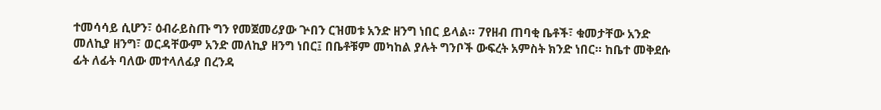ተመሳሳይ ሲሆን፣ ዕብራይስጡ ግን የመጀመሪያው ጕበን ርዝመቱ አንድ ዘንግ ነበር ይላል። 7የዘብ ጠባቂ ቤቶች፣ ቁመታቸው አንድ መለኪያ ዘንግ፣ ወርዳቸውም አንድ መለኪያ ዘንግ ነበር፤ በቤቶቹም መካከል ያሉት ግንቦች ውፍረት አምስት ክንድ ነበር። ከቤተ መቅደሱ ፊት ለፊት ባለው መተላለፊያ በረንዳ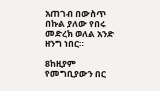አጠገብ በውስጥ በኩል ያለው የበሩ መድረክ ወለል አንድ ዘንግ ነበር።

8ከዚያም የመግቢያውን በር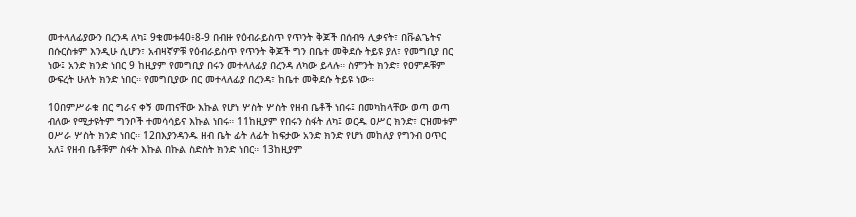መተላለፊያውን በረንዳ ለካ፤ 9ቁመቱ40፥8-9 በብዙ የዕብራይስጥ የጥንት ቅጆች በሰብዓ ሊቃናት፣ በቩልጌትና በሱርስቱም እንዲሁ ሲሆን፣ አብዛኛዎቹ የዕብራይስጥ የጥንት ቅጆች ግን በቤተ መቅደሱ ትይዩ ያለ፣ የመግቢያ በር ነው፤ አንድ ክንድ ነበር 9 ከዚያም የመግቢያ በሩን መተላለፊያ በረንዳ ለካው ይላሉ። ስምንት ክንድ፣ የዐምዶቹም ውፍረት ሁለት ክንድ ነበር። የመግቢያው በር መተላለፊያ በረንዳ፣ ከቤተ መቅደሱ ትይዩ ነው።

10በምሥራቁ በር ግራና ቀኝ መጠናቸው እኩል የሆነ ሦስት ሦስት የዘብ ቤቶች ነበሩ፤ በመካከላቸው ወጣ ወጣ ብለው የሚታዩትም ግንቦች ተመሳሳይና እኩል ነበሩ። 11ከዚያም የበሩን ስፋት ለካ፤ ወርዱ ዐሥር ክንድ፣ ርዝመቱም ዐሥራ ሦስት ክንድ ነበር። 12በእያንዳንዱ ዘብ ቤት ፊት ለፊት ከፍታው አንድ ክንድ የሆነ መከለያ የግንብ ዐጥር አለ፤ የዘብ ቤቶቹም ስፋት እኩል በኩል ስድስት ክንድ ነበር። 13ከዚያም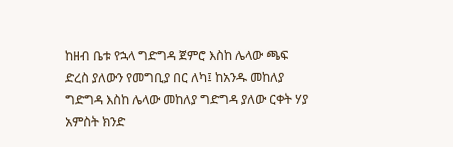ከዘብ ቤቱ የኋላ ግድግዳ ጀምሮ እስከ ሌላው ጫፍ ድረስ ያለውን የመግቢያ በር ለካ፤ ከአንዱ መከለያ ግድግዳ እስከ ሌላው መከለያ ግድግዳ ያለው ርቀት ሃያ አምስት ክንድ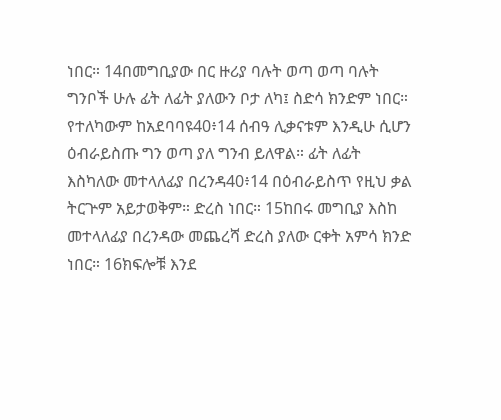ነበር። 14በመግቢያው በር ዙሪያ ባሉት ወጣ ወጣ ባሉት ግንቦች ሁሉ ፊት ለፊት ያለውን ቦታ ለካ፤ ስድሳ ክንድም ነበር። የተለካውም ከአደባባዩ40፥14 ሰብዓ ሊቃናቱም እንዲሁ ሲሆን ዕብራይስጡ ግን ወጣ ያለ ግንብ ይለዋል። ፊት ለፊት እስካለው መተላለፊያ በረንዳ40፥14 በዕብራይስጥ የዚህ ቃል ትርጕም አይታወቅም። ድረስ ነበር። 15ከበሩ መግቢያ እስከ መተላለፊያ በረንዳው መጨረሻ ድረስ ያለው ርቀት አምሳ ክንድ ነበር። 16ክፍሎቹ እንደ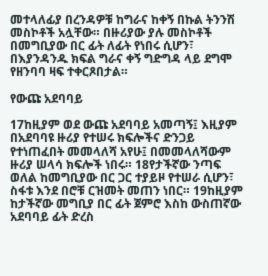መተላለፊያ በረንዳዎቹ ከግራና ከቀኝ በኩል ትንንሽ መስኮቶች አሏቸው። በዙሪያው ያሉ መስኮቶች በመግቢያው በር ፊት ለፊት የነበሩ ሲሆን፣ በእያንዳንዱ ክፍል ግራና ቀኝ ግድግዳ ላይ ደግሞ የዘንባባ ዛፍ ተቀርጾበታል።

የውጩ አደባባይ

17ከዚያም ወደ ውጩ አደባባይ አመጣኝ፤ እዚያም በአደባባዩ ዙሪያ የተሠሩ ክፍሎችና ድንጋይ የተነጠፈበት መመላለሻ አየሁ፤ በመመላለሻውም ዙሪያ ሠላሳ ክፍሎች ነበሩ። 18የታችኛው ንጣፍ ወለል ከመግቢያው በር ጋር ተያይዞ የተሠራ ሲሆን፣ ስፋቱ እንደ በሮቹ ርዝመት መጠን ነበር። 19ከዚያም ከታችኛው መግቢያ በር ፊት ጀምሮ እስከ ውስጠኛው አደባባይ ፊት ድረስ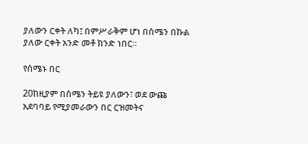ያለውን ርቀት ለካ፤ በምሥራቅም ሆነ በሰሜን በኩል ያለው ርቀት አንድ መቶ ክንድ ነበር።

የሰሜኑ በር

20ከዚያም በሰሜን ትይዩ ያለውን፣ ወደ ውጩ አደባባይ የሚያመራውን በር ርዝመትና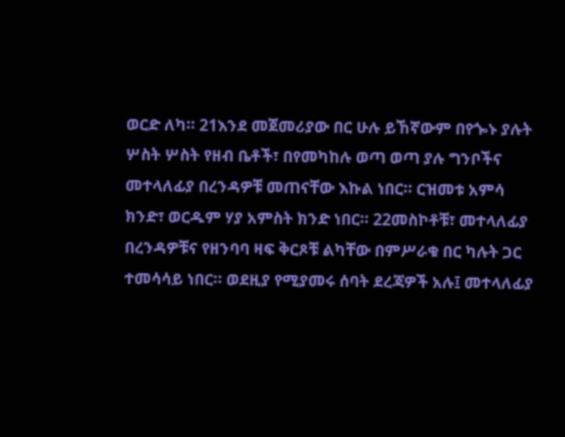ወርድ ለካ። 21እንደ መጀመሪያው በር ሁሉ ይኸኛውም በየጐኑ ያሉት ሦስት ሦስት የዘብ ቤቶች፣ በየመካከሉ ወጣ ወጣ ያሉ ግንቦችና መተላለፊያ በረንዳዎቹ መጠናቸው እኩል ነበር። ርዝመቱ አምሳ ክንድ፣ ወርዱም ሃያ አምስት ክንድ ነበር። 22መስኮቶቹ፣ መተላለፊያ በረንዳዎቹና የዘንባባ ዛፍ ቅርጾቹ ልካቸው በምሥራቁ በር ካሉት ጋር ተመሳሳይ ነበር። ወደዚያ የሚያመሩ ሰባት ደረጃዎች አሉ፤ መተላለፊያ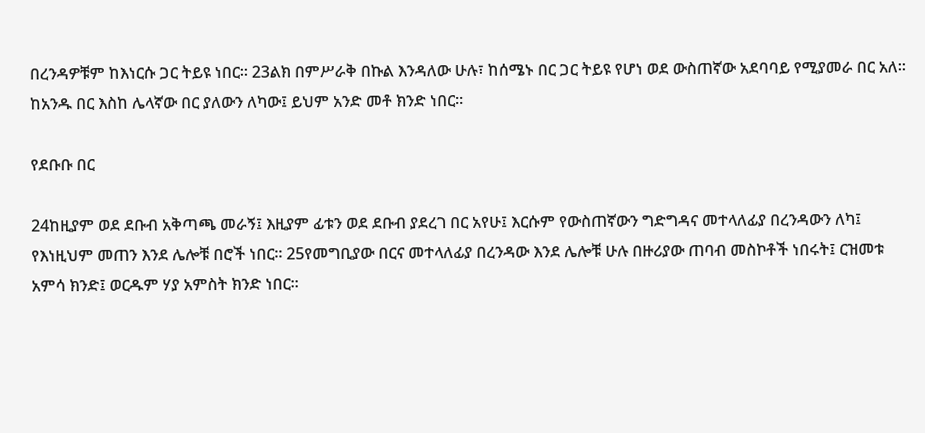በረንዳዎቹም ከእነርሱ ጋር ትይዩ ነበር። 23ልክ በምሥራቅ በኩል እንዳለው ሁሉ፣ ከሰሜኑ በር ጋር ትይዩ የሆነ ወደ ውስጠኛው አደባባይ የሚያመራ በር አለ። ከአንዱ በር እስከ ሌላኛው በር ያለውን ለካው፤ ይህም አንድ መቶ ክንድ ነበር።

የደቡቡ በር

24ከዚያም ወደ ደቡብ አቅጣጫ መራኝ፤ እዚያም ፊቱን ወደ ደቡብ ያደረገ በር አየሁ፤ እርሱም የውስጠኛውን ግድግዳና መተላለፊያ በረንዳውን ለካ፤ የእነዚህም መጠን እንደ ሌሎቹ በሮች ነበር። 25የመግቢያው በርና መተላለፊያ በረንዳው እንደ ሌሎቹ ሁሉ በዙሪያው ጠባብ መስኮቶች ነበሩት፤ ርዝመቱ አምሳ ክንድ፤ ወርዱም ሃያ አምስት ክንድ ነበር።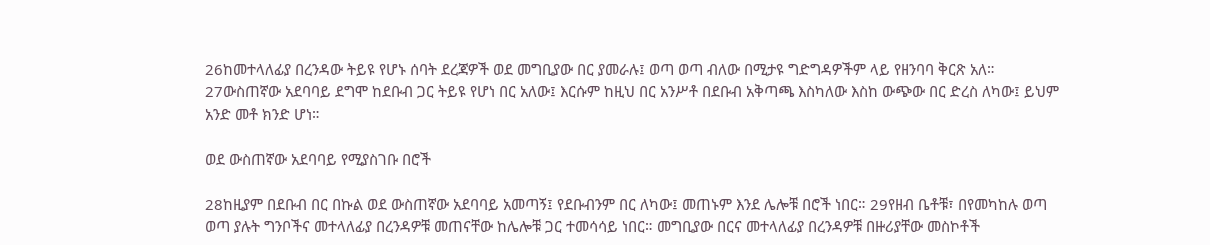26ከመተላለፊያ በረንዳው ትይዩ የሆኑ ሰባት ደረጃዎች ወደ መግቢያው በር ያመራሉ፤ ወጣ ወጣ ብለው በሚታዩ ግድግዳዎችም ላይ የዘንባባ ቅርጽ አለ። 27ውስጠኛው አደባባይ ደግሞ ከደቡብ ጋር ትይዩ የሆነ በር አለው፤ እርሱም ከዚህ በር አንሥቶ በደቡብ አቅጣጫ እስካለው እስከ ውጭው በር ድረስ ለካው፤ ይህም አንድ መቶ ክንድ ሆነ።

ወደ ውስጠኛው አደባባይ የሚያስገቡ በሮች

28ከዚያም በደቡብ በር በኩል ወደ ውስጠኛው አደባባይ አመጣኝ፤ የደቡብንም በር ለካው፤ መጠኑም እንደ ሌሎቹ በሮች ነበር። 29የዘብ ቤቶቹ፣ በየመካከሉ ወጣ ወጣ ያሉት ግንቦችና መተላለፊያ በረንዳዎቹ መጠናቸው ከሌሎቹ ጋር ተመሳሳይ ነበር። መግቢያው በርና መተላለፊያ በረንዳዎቹ በዙሪያቸው መስኮቶች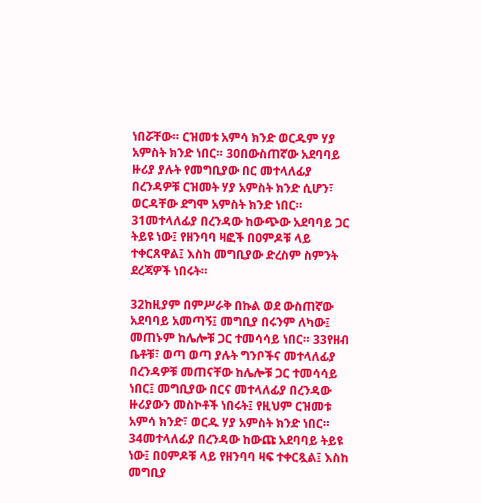ነበሯቸው። ርዝመቱ አምሳ ክንድ ወርዱም ሃያ አምስት ክንድ ነበር። 30በውስጠኛው አደባባይ ዙሪያ ያሉት የመግቢያው በር መተላለፊያ በረንዳዎቹ ርዝመት ሃያ አምስት ክንድ ሲሆን፣ ወርዳቸው ደግሞ አምስት ክንድ ነበር። 31መተላለፊያ በረንዳው ከውጭው አደባባይ ጋር ትይዩ ነው፤ የዘንባባ ዛፎች በዐምዶቹ ላይ ተቀርጸዋል፤ እስከ መግቢያው ድረስም ስምንት ደረጃዎች ነበሩት።

32ከዚያም በምሥራቅ በኩል ወደ ውስጠኛው አደባባይ አመጣኝ፤ መግቢያ በሩንም ለካው፤ መጠኑም ከሌሎቹ ጋር ተመሳሳይ ነበር። 33የዘብ ቤቶቹ፣ ወጣ ወጣ ያሉት ግንቦችና መተላለፊያ በረንዳዎቹ መጠናቸው ከሌሎቹ ጋር ተመሳሳይ ነበር፤ መግቢያው በርና መተላለፊያ በረንዳው ዙሪያውን መስኮቶች ነበሩት፤ የዚህም ርዝመቱ አምሳ ክንድ፣ ወርዱ ሃያ አምስት ክንድ ነበር። 34መተላለፊያ በረንዳው ከውጩ አደባባይ ትይዩ ነው፤ በዐምዶቹ ላይ የዘንባባ ዛፍ ተቀርጿል፤ እስከ መግቢያ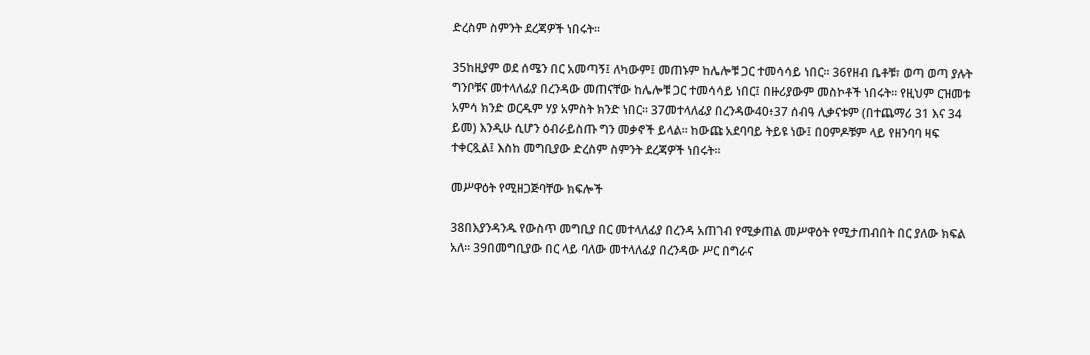ድረስም ስምንት ደረጃዎች ነበሩት።

35ከዚያም ወደ ሰሜን በር አመጣኝ፤ ለካውም፤ መጠኑም ከሌሎቹ ጋር ተመሳሳይ ነበር። 36የዘብ ቤቶቹ፣ ወጣ ወጣ ያሉት ግንቦቹና መተላለፊያ በረንዳው መጠናቸው ከሌሎቹ ጋር ተመሳሳይ ነበር፤ በዙሪያውም መስኮቶች ነበሩት። የዚህም ርዝመቱ አምሳ ክንድ ወርዱም ሃያ አምስት ክንድ ነበር። 37መተላለፊያ በረንዳው40፥37 ሰብዓ ሊቃናቱም (በተጨማሪ 31 እና 34 ይመ) እንዲሁ ሲሆን ዕብራይስጡ ግን መቃኖች ይላል። ከውጩ አደባባይ ትይዩ ነው፤ በዐምዶቹም ላይ የዘንባባ ዛፍ ተቀርጿል፤ እስከ መግቢያው ድረስም ስምንት ደረጃዎች ነበሩት።

መሥዋዕት የሚዘጋጅባቸው ክፍሎች

38በእያንዳንዱ የውስጥ መግቢያ በር መተላለፊያ በረንዳ አጠገብ የሚቃጠል መሥዋዕት የሚታጠብበት በር ያለው ክፍል አለ። 39በመግቢያው በር ላይ ባለው መተላለፊያ በረንዳው ሥር በግራና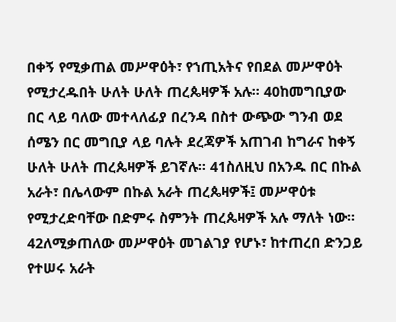በቀኝ የሚቃጠል መሥዋዕት፣ የኀጢአትና የበደል መሥዋዕት የሚታረዱበት ሁለት ሁለት ጠረጴዛዎች አሉ። 40ከመግቢያው በር ላይ ባለው መተላለፊያ በረንዳ በስተ ውጭው ግንብ ወደ ሰሜን በር መግቢያ ላይ ባሉት ደረጃዎች አጠገብ ከግራና ከቀኝ ሁለት ሁለት ጠረጴዛዎች ይገኛሉ። 41ስለዚህ በአንዱ በር በኩል አራት፣ በሌላውም በኩል አራት ጠረጴዛዎች፤ መሥዋዕቱ የሚታረድባቸው በድምሩ ስምንት ጠረጴዛዎች አሉ ማለት ነው። 42ለሚቃጠለው መሥዋዕት መገልገያ የሆኑ፣ ከተጠረበ ድንጋይ የተሠሩ አራት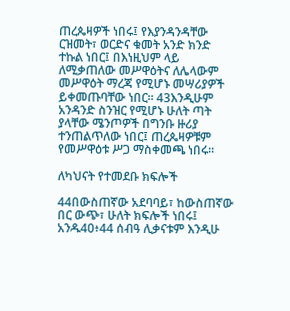ጠረጴዛዎች ነበሩ፤ የእያንዳንዳቸው ርዝመት፣ ወርድና ቁመት አንድ ክንድ ተኩል ነበር፤ በእነዚህም ላይ ለሚቃጠለው መሥዋዕትና ለሌላውም መሥዋዕት ማረጃ የሚሆኑ መሣሪያዎች ይቀመጡባቸው ነበር። 43እንዲሁም አንዳንድ ስንዝር የሚሆኑ ሁለት ጣት ያላቸው ሜንጦዎች በግንቡ ዙሪያ ተንጠልጥለው ነበር፤ ጠረጴዛዎቹም የመሥዋዕቱ ሥጋ ማስቀመጫ ነበሩ።

ለካህናት የተመደቡ ክፍሎች

44በውስጠኛው አደባባይ፣ ከውስጠኛው በር ውጭ፣ ሁለት ክፍሎች ነበሩ፤ አንዱ40፥44 ሰብዓ ሊቃናቱም እንዲሁ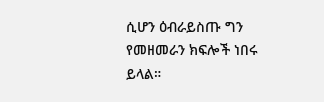ሲሆን ዕብራይስጡ ግን የመዘመራን ክፍሎች ነበሩ ይላል።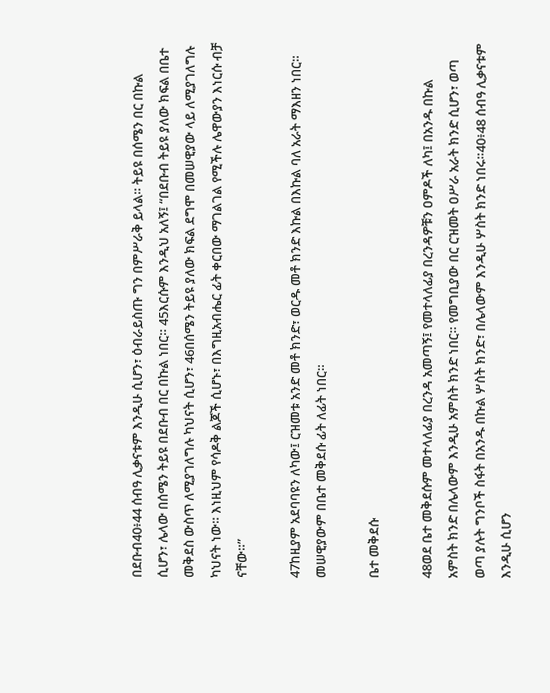በደቡብ40፥44 ሰብዓ ሊቃናቱም እንዲሁ ሲሆን፣ ዕብራይስጡ ግን በምሥራቅ ይላል። ትይዩ በሰሜን በር በኩል ሲሆን፣ ሌላው በሰሜን ትይዩ በደቡብ በር በኩል ነበር። 45እርሱም እንዲህ አለኝ፤ “በደቡብ ትይዩ ያለው ክፍል በቤተ መቅደስ ውስጥ ለሚያገለግሉ ካህናት ሲሆን፣ 46በሰሜን ትይዩ ያለው ክፍል ደግሞ በመሠዊያው ላይ ለሚያገለግሉ ካህናት ነው። እነዚህም የሳዶቅ ልጆች ሲሆኑ፣ በእግዚአብሔር ፊት ቀርበው ማገልገል የሚችሉ ሌዋውያን እነርሱ ብቻ ናቸው።”

47ከዚያም አደባባዩን ለካው፤ ርዝመቱ አንድ መቶ ክንድ፣ ወርዱ መቶ ክንድ እኩል በእኩል ባለ አራት ማእዘን ነበር። መሠዊያውም በቤተ መቅደሱ ፊት ለፊት ነበር።

ቤተ መቅደሱ

48ወደ ቤተ መቅደሱም መተላለፊያ በረንዳ አመጣኝ፤ የመተላለፊያ በረንዳዎቹን ዐምዶች ለካ፤ በአንዱ በኩል አምስት ክንድ በሌላውም እንዲሁ አምስት ክንድ ነበር። የመግቢያው በር ርዝመት ዐሥራ አራት ክንድ ሲሆን፣ ወጣ ወጣ ያሉት ግንቦች ስፋት በአንዱ በኩል ሦስት ክንድ፣ በሌላውም እንዲሁ ሦስት ክንድ ነበሩ።40፥48 ሰብዓ ሊቃናቱም እንዲሁ ሲሆን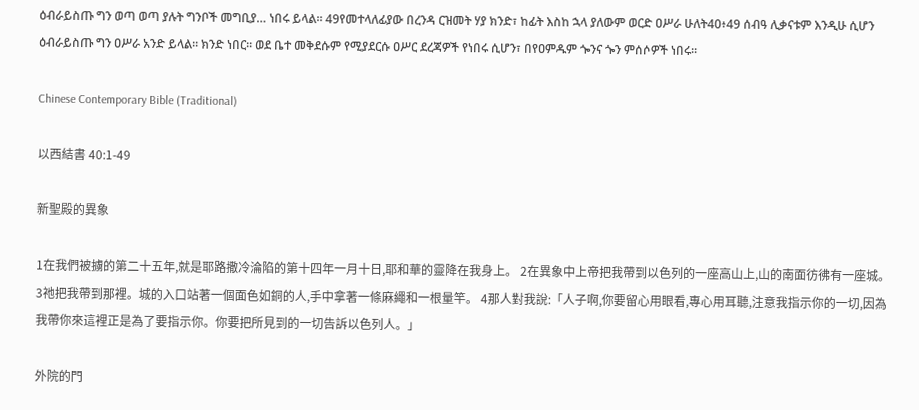ዕብራይስጡ ግን ወጣ ወጣ ያሉት ግንቦች መግቢያ… ነበሩ ይላል። 49የመተላለፊያው በረንዳ ርዝመት ሃያ ክንድ፣ ከፊት እስከ ኋላ ያለውም ወርድ ዐሥራ ሁለት40፥49 ሰብዓ ሊቃናቱም እንዲሁ ሲሆን ዕብራይስጡ ግን ዐሥራ አንድ ይላል። ክንድ ነበር። ወደ ቤተ መቅደሱም የሚያደርሱ ዐሥር ደረጃዎች የነበሩ ሲሆን፣ በየዐምዱም ጐንና ጐን ምሰሶዎች ነበሩ።

Chinese Contemporary Bible (Traditional)

以西結書 40:1-49

新聖殿的異象

1在我們被擄的第二十五年,就是耶路撒冷淪陷的第十四年一月十日,耶和華的靈降在我身上。 2在異象中上帝把我帶到以色列的一座高山上,山的南面彷彿有一座城。 3祂把我帶到那裡。城的入口站著一個面色如銅的人,手中拿著一條麻繩和一根量竿。 4那人對我說:「人子啊,你要留心用眼看,專心用耳聽,注意我指示你的一切,因為我帶你來這裡正是為了要指示你。你要把所見到的一切告訴以色列人。」

外院的門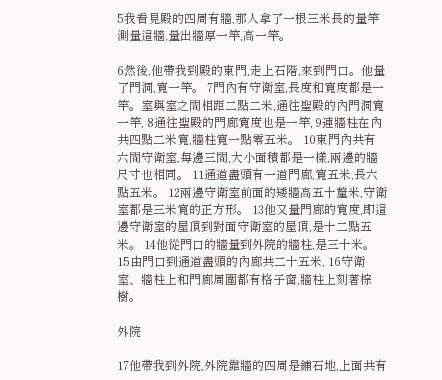5我看見殿的四周有牆,那人拿了一根三米長的量竿測量這牆,量出牆厚一竿,高一竿。

6然後,他帶我到殿的東門,走上石階,來到門口。他量了門洞,寬一竿。 7門內有守衛室,長度和寬度都是一竿。室與室之間相距二點二米,通往聖殿的內門洞寬一竿, 8通往聖殿的門廊寬度也是一竿, 9連牆柱在內共四點二米寬,牆柱寬一點零五米。 10東門內共有六間守衛室,每邊三間,大小面積都是一樣,兩邊的牆尺寸也相同。 11通道盡頭有一道門廊,寬五米,長六點五米。 12兩邊守衛室前面的矮牆高五十釐米,守衛室都是三米寬的正方形。 13他又量門廊的寬度,即這邊守衛室的屋頂到對面守衛室的屋頂,是十二點五米。 14他從門口的牆量到外院的牆柱,是三十米。 15由門口到通道盡頭的內廊共二十五米, 16守衛室、牆柱上和門廊周圍都有格子窗,牆柱上刻著棕樹。

外院

17他帶我到外院,外院靠牆的四周是鋪石地,上面共有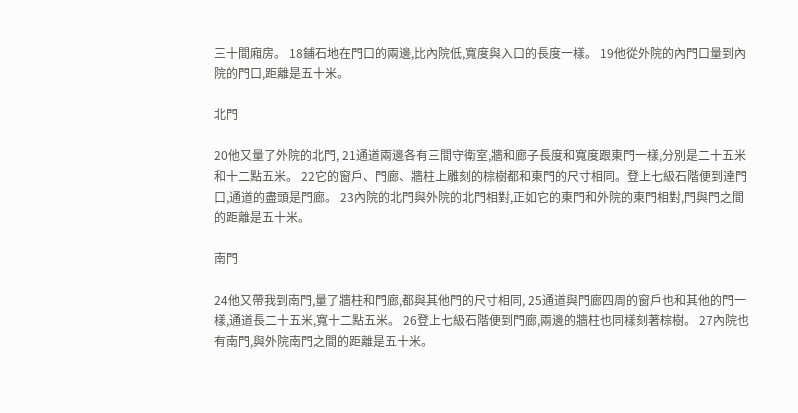三十間廂房。 18鋪石地在門口的兩邊,比內院低,寬度與入口的長度一樣。 19他從外院的內門口量到內院的門口,距離是五十米。

北門

20他又量了外院的北門, 21通道兩邊各有三間守衛室,牆和廊子長度和寬度跟東門一樣,分別是二十五米和十二點五米。 22它的窗戶、門廊、牆柱上雕刻的棕樹都和東門的尺寸相同。登上七級石階便到達門口,通道的盡頭是門廊。 23內院的北門與外院的北門相對,正如它的東門和外院的東門相對,門與門之間的距離是五十米。

南門

24他又帶我到南門,量了牆柱和門廊,都與其他門的尺寸相同, 25通道與門廊四周的窗戶也和其他的門一樣,通道長二十五米,寬十二點五米。 26登上七級石階便到門廊,兩邊的牆柱也同樣刻著棕樹。 27內院也有南門,與外院南門之間的距離是五十米。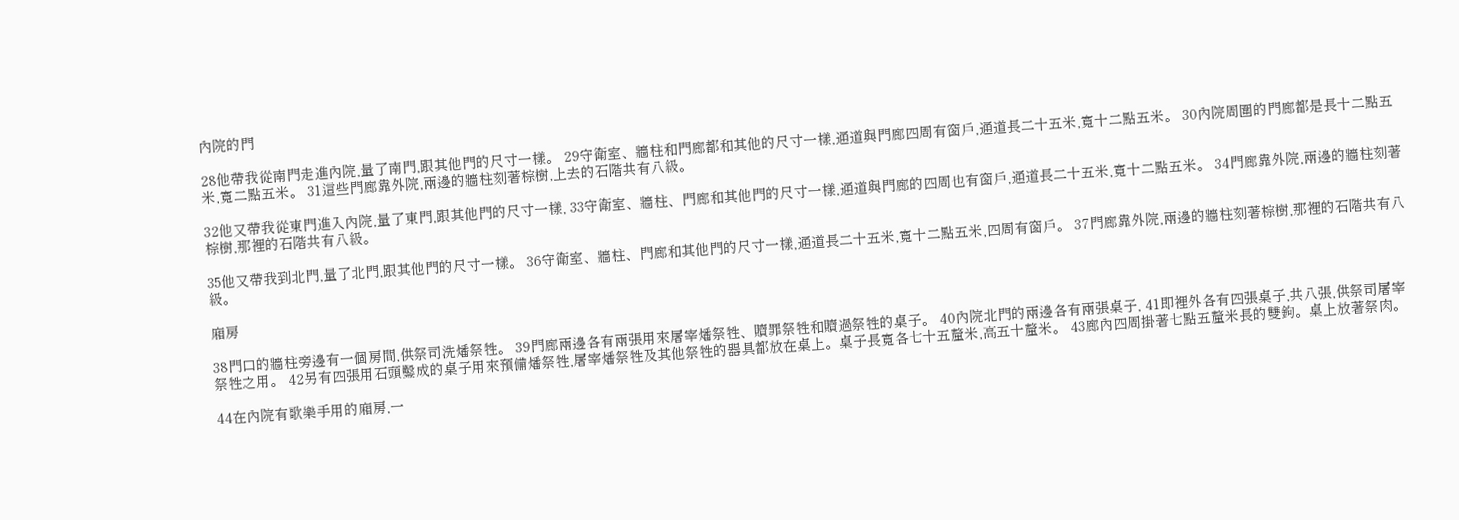內院的門

28他帶我從南門走進內院,量了南門,跟其他門的尺寸一樣。 29守衛室、牆柱和門廊都和其他的尺寸一樣,通道與門廊四周有窗戶,通道長二十五米,寬十二點五米。 30內院周圍的門廊都是長十二點五米,寬二點五米。 31這些門廊靠外院,兩邊的牆柱刻著棕樹,上去的石階共有八級。

32他又帶我從東門進入內院,量了東門,跟其他門的尺寸一樣, 33守衛室、牆柱、門廊和其他門的尺寸一樣,通道與門廊的四周也有窗戶,通道長二十五米,寬十二點五米。 34門廊靠外院,兩邊的牆柱刻著棕樹,那裡的石階共有八級。

35他又帶我到北門,量了北門,跟其他門的尺寸一樣。 36守衛室、牆柱、門廊和其他門的尺寸一樣,通道長二十五米,寬十二點五米,四周有窗戶。 37門廊靠外院,兩邊的牆柱刻著棕樹,那裡的石階共有八級。

廂房

38門口的牆柱旁邊有一個房間,供祭司洗燔祭牲。 39門廊兩邊各有兩張用來屠宰燔祭牲、贖罪祭牲和贖過祭牲的桌子。 40內院北門的兩邊各有兩張桌子, 41即裡外各有四張桌子,共八張,供祭司屠宰祭牲之用。 42另有四張用石頭鑿成的桌子用來預備燔祭牲,屠宰燔祭牲及其他祭牲的器具都放在桌上。桌子長寬各七十五釐米,高五十釐米。 43廊內四周掛著七點五釐米長的雙鉤。桌上放著祭肉。

44在內院有歌樂手用的廂房,一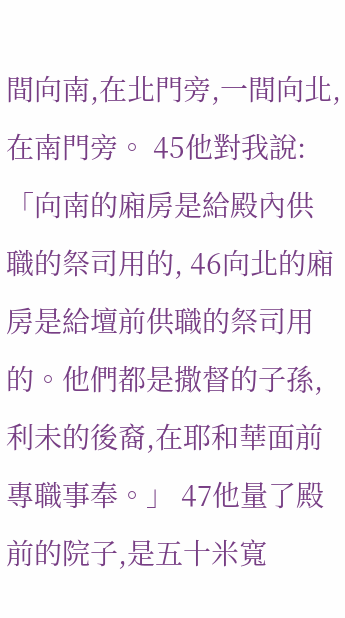間向南,在北門旁,一間向北,在南門旁。 45他對我說:「向南的廂房是給殿內供職的祭司用的, 46向北的廂房是給壇前供職的祭司用的。他們都是撒督的子孫,利未的後裔,在耶和華面前專職事奉。」 47他量了殿前的院子,是五十米寬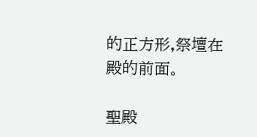的正方形,祭壇在殿的前面。

聖殿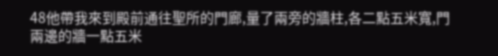48他帶我來到殿前通往聖所的門廊,量了兩旁的牆柱,各二點五米寬,門兩邊的牆一點五米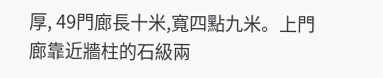厚, 49門廊長十米,寬四點九米。上門廊靠近牆柱的石級兩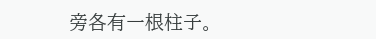旁各有一根柱子。